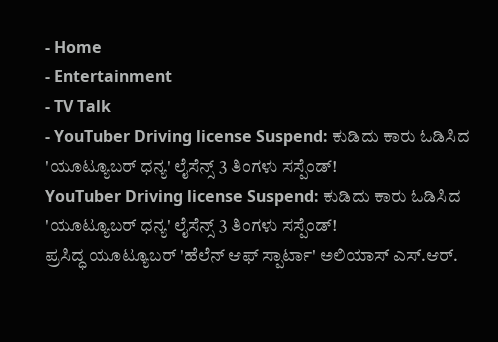- Home
- Entertainment
- TV Talk
- YouTuber Driving license Suspend: ಕುಡಿದು ಕಾರು ಓಡಿಸಿದ 'ಯೂಟ್ಯೂಬರ್ ಧನ್ಯ' ಲೈಸೆನ್ಸ್ 3 ತಿಂಗಳು ಸಸ್ಪೆಂಡ್!
YouTuber Driving license Suspend: ಕುಡಿದು ಕಾರು ಓಡಿಸಿದ 'ಯೂಟ್ಯೂಬರ್ ಧನ್ಯ' ಲೈಸೆನ್ಸ್ 3 ತಿಂಗಳು ಸಸ್ಪೆಂಡ್!
ಪ್ರಸಿದ್ಧ ಯೂಟ್ಯೂಬರ್ 'ಹೆಲೆನ್ ಆಫ್ ಸ್ಪಾರ್ಟಾ' ಅಲಿಯಾಸ್ ಎಸ್.ಆರ್.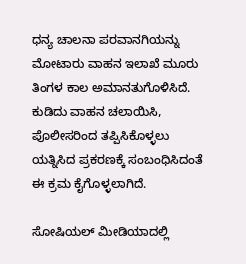ಧನ್ಯ ಚಾಲನಾ ಪರವಾನಗಿಯನ್ನು ಮೋಟಾರು ವಾಹನ ಇಲಾಖೆ ಮೂರು ತಿಂಗಳ ಕಾಲ ಅಮಾನತುಗೊಳಿಸಿದೆ. ಕುಡಿದು ವಾಹನ ಚಲಾಯಿಸಿ, ಪೊಲೀಸರಿಂದ ತಪ್ಪಿಸಿಕೊಳ್ಳಲು ಯತ್ನಿಸಿದ ಪ್ರಕರಣಕ್ಕೆ ಸಂಬಂಧಿಸಿದಂತೆ ಈ ಕ್ರಮ ಕೈಗೊಳ್ಳಲಾಗಿದೆ.

ಸೋಷಿಯಲ್ ಮೀಡಿಯಾದಲ್ಲಿ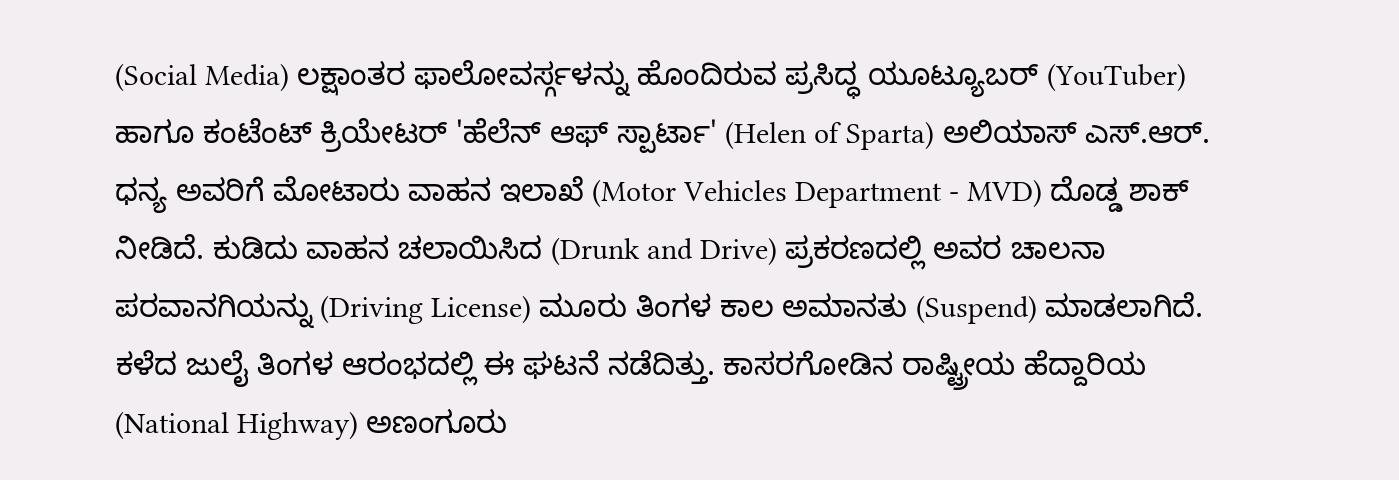(Social Media) ಲಕ್ಷಾಂತರ ಫಾಲೋವರ್ಸ್ಗಳನ್ನು ಹೊಂದಿರುವ ಪ್ರಸಿದ್ಧ ಯೂಟ್ಯೂಬರ್ (YouTuber) ಹಾಗೂ ಕಂಟೆಂಟ್ ಕ್ರಿಯೇಟರ್ 'ಹೆಲೆನ್ ಆಫ್ ಸ್ಪಾರ್ಟಾ' (Helen of Sparta) ಅಲಿಯಾಸ್ ಎಸ್.ಆರ್. ಧನ್ಯ ಅವರಿಗೆ ಮೋಟಾರು ವಾಹನ ಇಲಾಖೆ (Motor Vehicles Department - MVD) ದೊಡ್ಡ ಶಾಕ್ ನೀಡಿದೆ. ಕುಡಿದು ವಾಹನ ಚಲಾಯಿಸಿದ (Drunk and Drive) ಪ್ರಕರಣದಲ್ಲಿ ಅವರ ಚಾಲನಾ ಪರವಾನಗಿಯನ್ನು (Driving License) ಮೂರು ತಿಂಗಳ ಕಾಲ ಅಮಾನತು (Suspend) ಮಾಡಲಾಗಿದೆ.
ಕಳೆದ ಜುಲೈ ತಿಂಗಳ ಆರಂಭದಲ್ಲಿ ಈ ಘಟನೆ ನಡೆದಿತ್ತು. ಕಾಸರಗೋಡಿನ ರಾಷ್ಟ್ರೀಯ ಹೆದ್ದಾರಿಯ (National Highway) ಅಣಂಗೂರು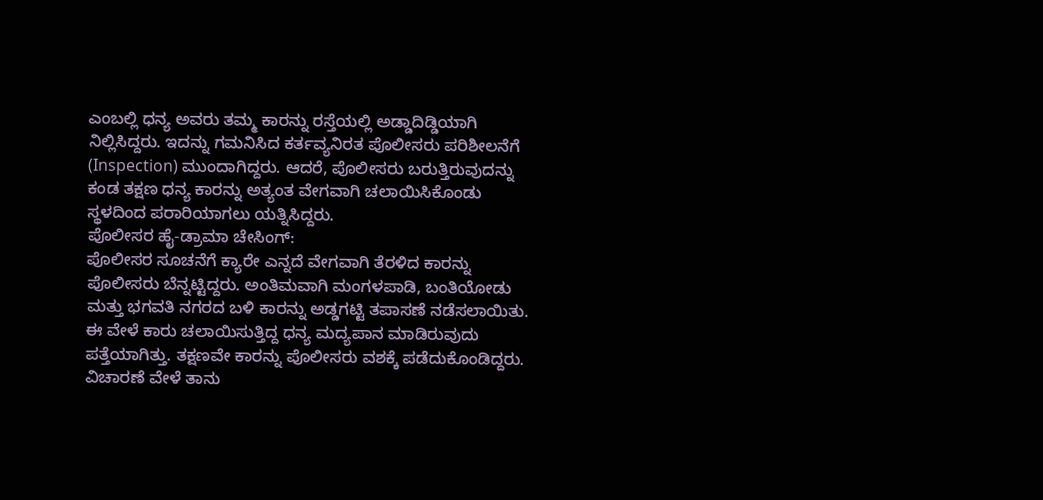ಎಂಬಲ್ಲಿ ಧನ್ಯ ಅವರು ತಮ್ಮ ಕಾರನ್ನು ರಸ್ತೆಯಲ್ಲಿ ಅಡ್ಡಾದಿಡ್ಡಿಯಾಗಿ ನಿಲ್ಲಿಸಿದ್ದರು. ಇದನ್ನು ಗಮನಿಸಿದ ಕರ್ತವ್ಯನಿರತ ಪೊಲೀಸರು ಪರಿಶೀಲನೆಗೆ (Inspection) ಮುಂದಾಗಿದ್ದರು. ಆದರೆ, ಪೊಲೀಸರು ಬರುತ್ತಿರುವುದನ್ನು ಕಂಡ ತಕ್ಷಣ ಧನ್ಯ ಕಾರನ್ನು ಅತ್ಯಂತ ವೇಗವಾಗಿ ಚಲಾಯಿಸಿಕೊಂಡು ಸ್ಥಳದಿಂದ ಪರಾರಿಯಾಗಲು ಯತ್ನಿಸಿದ್ದರು.
ಪೊಲೀಸರ ಹೈ-ಡ್ರಾಮಾ ಚೇಸಿಂಗ್:
ಪೊಲೀಸರ ಸೂಚನೆಗೆ ಕ್ಯಾರೇ ಎನ್ನದೆ ವೇಗವಾಗಿ ತೆರಳಿದ ಕಾರನ್ನು ಪೊಲೀಸರು ಬೆನ್ನಟ್ಟಿದ್ದರು. ಅಂತಿಮವಾಗಿ ಮಂಗಳಪಾಡಿ, ಬಂತಿಯೋಡು ಮತ್ತು ಭಗವತಿ ನಗರದ ಬಳಿ ಕಾರನ್ನು ಅಡ್ಡಗಟ್ಟಿ ತಪಾಸಣೆ ನಡೆಸಲಾಯಿತು. ಈ ವೇಳೆ ಕಾರು ಚಲಾಯಿಸುತ್ತಿದ್ದ ಧನ್ಯ ಮದ್ಯಪಾನ ಮಾಡಿರುವುದು ಪತ್ತೆಯಾಗಿತ್ತು. ತಕ್ಷಣವೇ ಕಾರನ್ನು ಪೊಲೀಸರು ವಶಕ್ಕೆ ಪಡೆದುಕೊಂಡಿದ್ದರು. ವಿಚಾರಣೆ ವೇಳೆ ತಾನು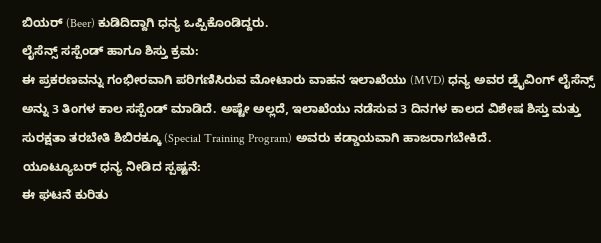ಬಿಯರ್ (Beer) ಕುಡಿದಿದ್ದಾಗಿ ಧನ್ಯ ಒಪ್ಪಿಕೊಂಡಿದ್ದರು.
ಲೈಸೆನ್ಸ್ ಸಸ್ಪೆಂಡ್ ಹಾಗೂ ಶಿಸ್ತು ಕ್ರಮ:
ಈ ಪ್ರಕರಣವನ್ನು ಗಂಭೀರವಾಗಿ ಪರಿಗಣಿಸಿರುವ ಮೋಟಾರು ವಾಹನ ಇಲಾಖೆಯು (MVD) ಧನ್ಯ ಅವರ ಡ್ರೈವಿಂಗ್ ಲೈಸೆನ್ಸ್ ಅನ್ನು 3 ತಿಂಗಳ ಕಾಲ ಸಸ್ಪೆಂಡ್ ಮಾಡಿದೆ. ಅಷ್ಟೇ ಅಲ್ಲದೆ, ಇಲಾಖೆಯು ನಡೆಸುವ 3 ದಿನಗಳ ಕಾಲದ ವಿಶೇಷ ಶಿಸ್ತು ಮತ್ತು ಸುರಕ್ಷತಾ ತರಬೇತಿ ಶಿಬಿರಕ್ಕೂ (Special Training Program) ಅವರು ಕಡ್ಡಾಯವಾಗಿ ಹಾಜರಾಗಬೇಕಿದೆ.
ಯೂಟ್ಯೂಬರ್ ಧನ್ಯ ನೀಡಿದ ಸ್ಪಷ್ಟನೆ:
ಈ ಘಟನೆ ಕುರಿತು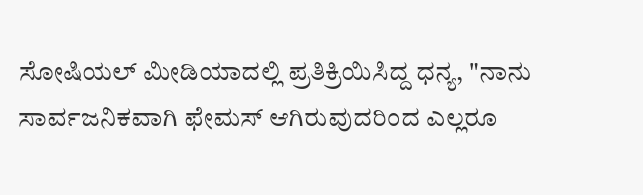ಸೋಷಿಯಲ್ ಮೀಡಿಯಾದಲ್ಲಿ ಪ್ರತಿಕ್ರಿಯಿಸಿದ್ದ ಧನ್ಯ, "ನಾನು ಸಾರ್ವಜನಿಕವಾಗಿ ಫೇಮಸ್ ಆಗಿರುವುದರಿಂದ ಎಲ್ಲರೂ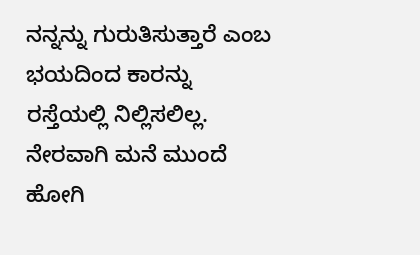ನನ್ನನ್ನು ಗುರುತಿಸುತ್ತಾರೆ ಎಂಬ ಭಯದಿಂದ ಕಾರನ್ನು ರಸ್ತೆಯಲ್ಲಿ ನಿಲ್ಲಿಸಲಿಲ್ಲ. ನೇರವಾಗಿ ಮನೆ ಮುಂದೆ ಹೋಗಿ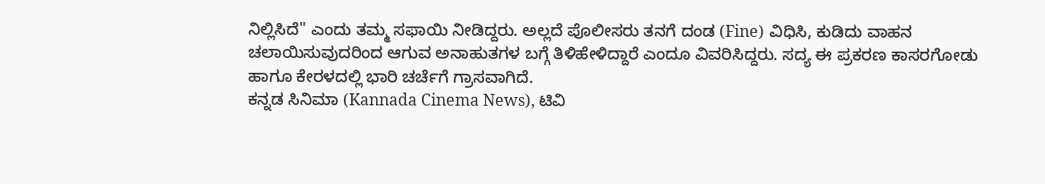ನಿಲ್ಲಿಸಿದೆ" ಎಂದು ತಮ್ಮ ಸಫಾಯಿ ನೀಡಿದ್ದರು. ಅಲ್ಲದೆ ಪೊಲೀಸರು ತನಗೆ ದಂಡ (Fine) ವಿಧಿಸಿ, ಕುಡಿದು ವಾಹನ ಚಲಾಯಿಸುವುದರಿಂದ ಆಗುವ ಅನಾಹುತಗಳ ಬಗ್ಗೆ ತಿಳಿಹೇಳಿದ್ದಾರೆ ಎಂದೂ ವಿವರಿಸಿದ್ದರು. ಸದ್ಯ ಈ ಪ್ರಕರಣ ಕಾಸರಗೋಡು ಹಾಗೂ ಕೇರಳದಲ್ಲಿ ಭಾರಿ ಚರ್ಚೆಗೆ ಗ್ರಾಸವಾಗಿದೆ.
ಕನ್ನಡ ಸಿನಿಮಾ (Kannada Cinema News), ಟಿವಿ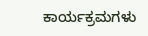ಕಾರ್ಯಕ್ರಮಗಳು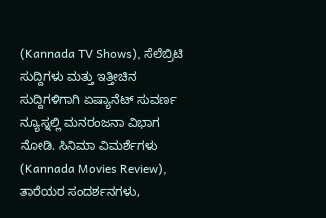(Kannada TV Shows), ಸೆಲೆಬ್ರಿಟಿ ಸುದ್ದಿಗಳು ಮತ್ತು ಇತ್ತೀಚಿನ ಸುದ್ದಿಗಳಿಗಾಗಿ ಏಷ್ಯಾನೆಟ್ ಸುವರ್ಣ ನ್ಯೂಸ್ನಲ್ಲಿ ಮನರಂಜನಾ ವಿಭಾಗ ನೋಡಿ. ಸಿನಿಮಾ ವಿಮರ್ಶೆಗಳು (Kannada Movies Review), ತಾರೆಯರ ಸಂದರ್ಶನಗಳು,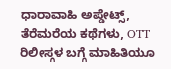ಧಾರಾವಾಹಿ ಅಪ್ಡೇಟ್ಸ್, ತೆರೆಮರೆಯ ಕಥೆಗಳು, OTT ರಿಲೀಸ್ಗಳ ಬಗ್ಗೆ ಮಾಹಿತಿಯೂ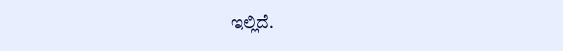ಇಲ್ಲಿದೆ.